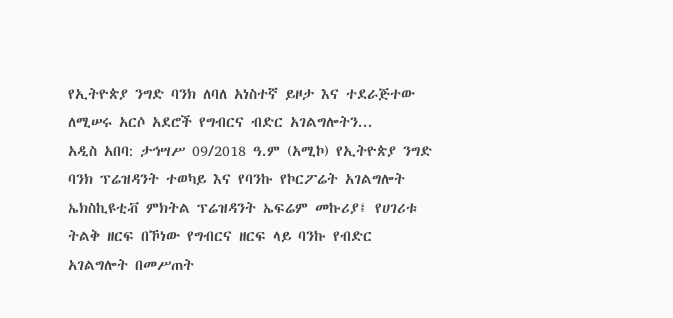የኢትዮጵያ ንግድ ባንክ ለባለ አነስተኛ ይዞታ እና ተደራጅተው ለሚሠሩ አርሶ አደሮች የግብርና ብድር አገልግሎትን...
አዲስ አበባ: ታኅሣሥ 09/2018 ዓ.ም (አሚኮ) የኢትዮጵያ ንግድ ባንክ ፕሬዝዳንት ተወካይ እና የባንኩ የኮርፖሬት አገልግሎት ኤክስኪዩቲቭ ምክትል ፕሬዝዳንት ኤፍሬም መኩሪያ፤ የሀገሪቱ ትልቅ ዘርፍ በኾነው የግብርና ዘርፍ ላይ ባንኩ የብድር አገልግሎት በመሥጠት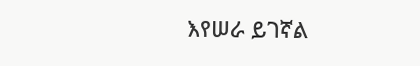እየሠራ ይገኛል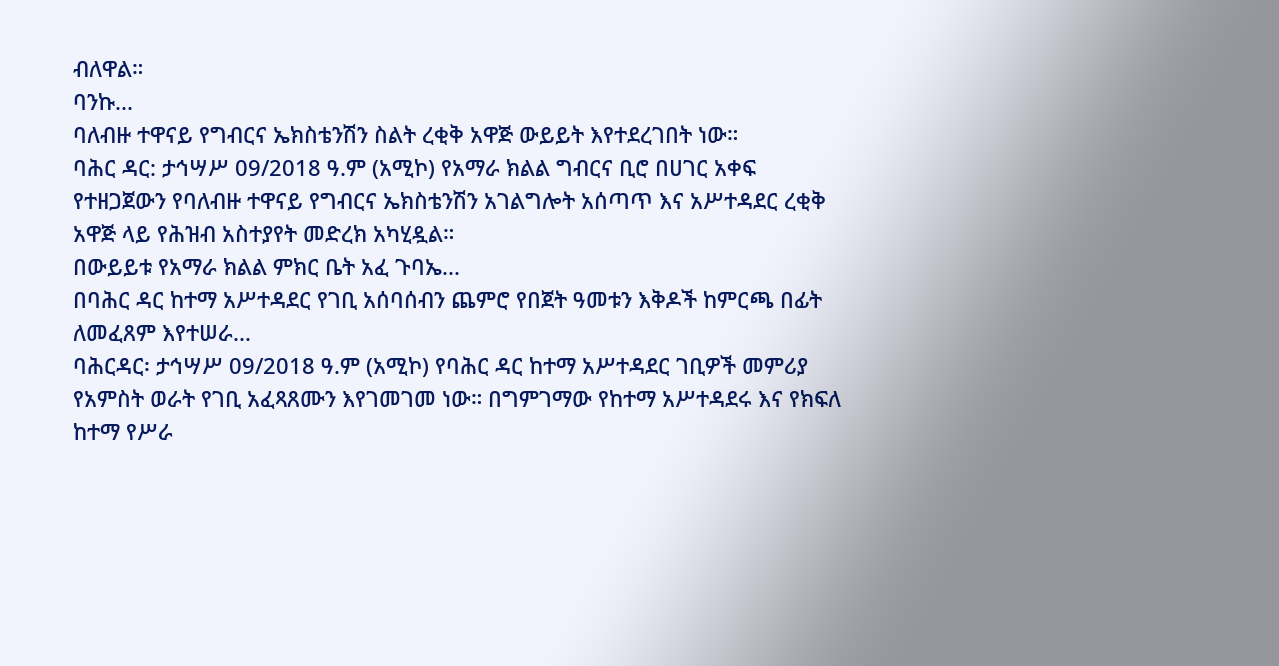ብለዋል።
ባንኩ...
ባለብዙ ተዋናይ የግብርና ኤክስቴንሽን ስልት ረቂቅ አዋጅ ውይይት እየተደረገበት ነው።
ባሕር ዳር: ታኅሣሥ 09/2018 ዓ.ም (አሚኮ) የአማራ ክልል ግብርና ቢሮ በሀገር አቀፍ የተዘጋጀውን የባለብዙ ተዋናይ የግብርና ኤክስቴንሽን አገልግሎት አሰጣጥ እና አሥተዳደር ረቂቅ አዋጅ ላይ የሕዝብ አስተያየት መድረክ አካሂዷል።
በውይይቱ የአማራ ክልል ምክር ቤት አፈ ጉባኤ...
በባሕር ዳር ከተማ አሥተዳደር የገቢ አሰባሰብን ጨምሮ የበጀት ዓመቱን እቅዶች ከምርጫ በፊት ለመፈጸም እየተሠራ...
ባሕርዳር፡ ታኅሣሥ 09/2018 ዓ.ም (አሚኮ) የባሕር ዳር ከተማ አሥተዳደር ገቢዎች መምሪያ የአምስት ወራት የገቢ አፈጻጸሙን እየገመገመ ነው። በግምገማው የከተማ አሥተዳደሩ እና የክፍለ ከተማ የሥራ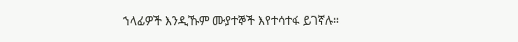ኀላፊዎች እንዲኹም ሙያተኞች እየተሳተፋ ይገኛሉ።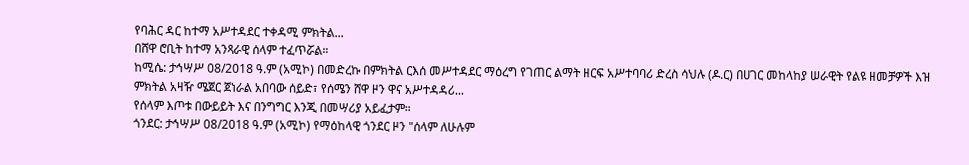የባሕር ዳር ከተማ አሥተዳደር ተቀዳሚ ምክትል...
በሸዋ ሮቢት ከተማ አንጻራዊ ሰላም ተፈጥሯል።
ከሚሴ: ታኅሣሥ 08/2018 ዓ.ም (አሚኮ) በመድረኩ በምክትል ርእሰ መሥተዳደር ማዕረግ የገጠር ልማት ዘርፍ አሥተባባሪ ድረስ ሳህሉ (ዶ.ር) በሀገር መከላከያ ሠራዊት የልዩ ዘመቻዎች እዝ ምክትል አዛዥ ሜጀር ጀነራል አበባው ሰይድ፣ የሰሜን ሸዋ ዞን ዋና አሥተዳዳሪ...
የሰላም እጦቱ በውይይት እና በንግግር እንጂ በመሣሪያ አይፈታም።
ጎንደር: ታኅሣሥ 08/2018 ዓ.ም (አሚኮ) የማዕከላዊ ጎንደር ዞን "ሰላም ለሁሉም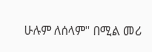ሁሉም ለሰላም" በሚል መሪ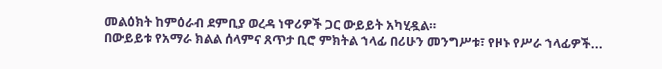መልዕክት ከምዕራብ ደምቢያ ወረዳ ነዋሪዎች ጋር ውይይት አካሂዷል።
በውይይቱ የአማራ ክልል ሰላምና ጸጥታ ቢሮ ምክትል ኀላፊ በሪሁን መንግሥቱ፣ የዞኑ የሥራ ኀላፊዎች...